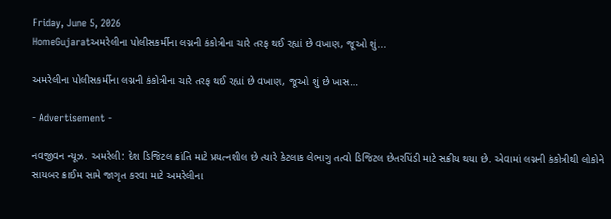Friday, June 5, 2026
HomeGujaratઅમરેલીના પોલીસકર્મીના લગ્નની કંકોત્રીના ચારે તરફ થઈ રહ્યાં છે વખાણ, જૂઓ શું...

અમરેલીના પોલીસકર્મીના લગ્નની કંકોત્રીના ચારે તરફ થઈ રહ્યાં છે વખાણ, જૂઓ શું છે ખાસ…

- Advertisement -

નવજીવન ન્યૂઝ. અમરેલી: દેશ ડિજિટલ ક્રાંતિ માટે પ્રયત્નશીલ છે ત્યારે કેટલાક લેભાગુ તત્વો ડિજિટલ છેતરપિંડી માટે સક્રીય થયા છે. એવામાં લગ્નની કંકોત્રીથી લોકોને સાયબર ક્રાઈમ સામે જાગૃત કરવા માટે અમરેલીના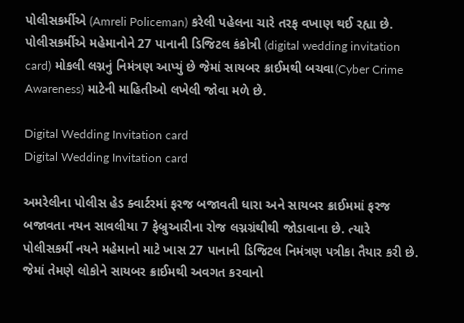પોલીસકર્મીએ (Amreli Policeman) કરેલી પહેલના ચારે તરફ વખાણ થઈ રહ્યા છે. પોલીસકર્મીએ મહેમાનોને 27 પાનાની ડિજિટલ કંકોત્રી (digital wedding invitation card) મોકલી લગ્નનું નિમંત્રણ આપ્યું છે જેમાં સાયબર ક્રાઈમથી બચવા(Cyber Crime Awareness) માટેની માહિતીઓ લખેલી જોવા મળે છે.

Digital Wedding Invitation card
Digital Wedding Invitation card

અમરેલીના પોલીસ હેડ ક્વાર્ટરમાં ફરજ બજાવતી ધારા અને સાયબર ક્રાઈમમાં ફરજ બજાવતા નયન સાવલીયા 7 ફેબ્રુઆરીના રોજ લગ્નગ્રંથીથી જોડાવાના છે. ત્યારે પોલીસકર્મી નયને મહેમાનો માટે ખાસ 27 પાનાની ડિજિટલ નિમંત્રણ પત્રીકા તૈયાર કરી છે. જેમાં તેમણે લોકોને સાયબર ક્રાઈમથી અવગત કરવાનો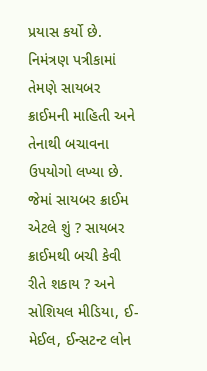પ્રયાસ કર્યો છે. નિમંત્રણ પત્રીકામાં તેમણે સાયબર ક્રાઈમની માહિતી અને તેનાથી બચાવના ઉપયોગો લખ્યા છે. જેમાં સાયબર ક્રાઈમ એટલે શું ? સાયબર ક્રાઈમથી બચી કેવી રીતે શકાય ? અને સોશિયલ મીડિયા, ઈ-મેઈલ, ઈન્સટન્ટ લોન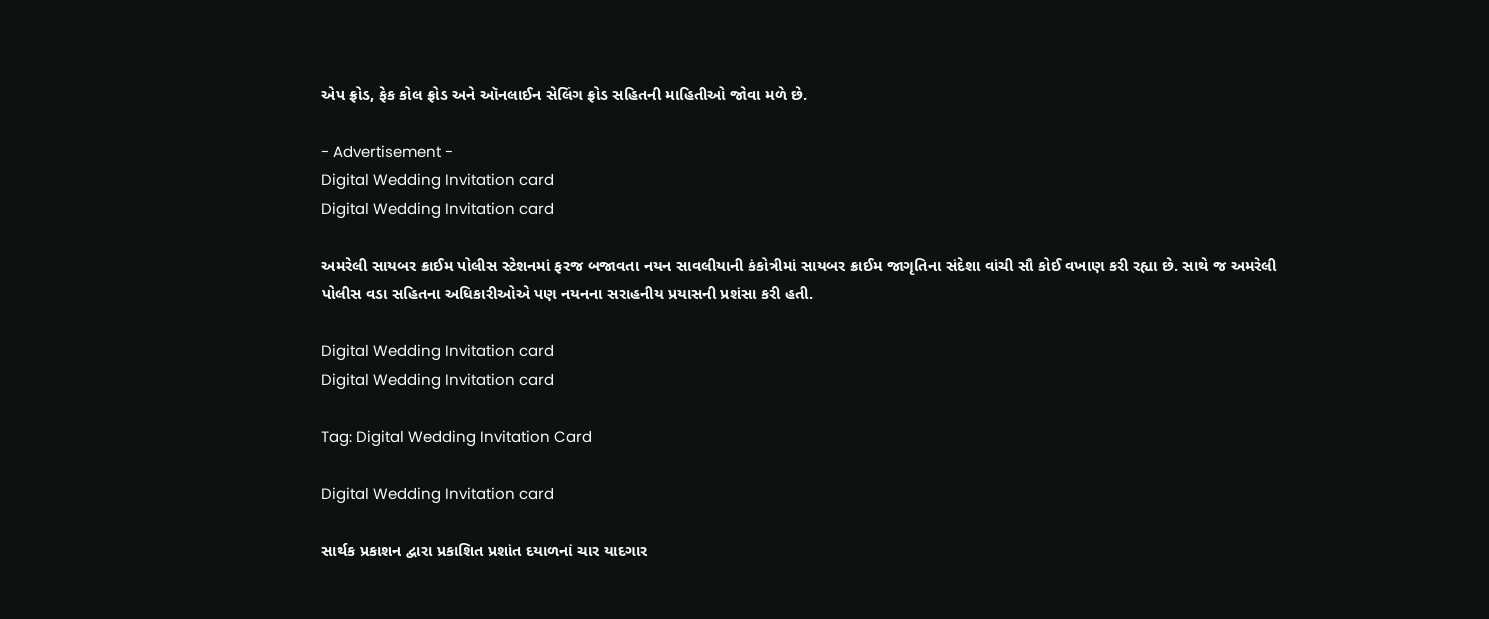એપ ફ્રોડ, ફેક કોલ ફ્રોડ અને ઑનલાઈન સેલિંગ ફ્રોડ સહિતની માહિતીઓ જોવા મળે છે.

- Advertisement -
Digital Wedding Invitation card
Digital Wedding Invitation card

અમરેલી સાયબર ક્રાઈમ પોલીસ સ્ટેશનમાં ફરજ બજાવતા નયન સાવલીયાની કંકોત્રીમાં સાયબર ક્રાઈમ જાગૃતિના સંદેશા વાંચી સૌ કોઈ વખાણ કરી રહ્યા છે. સાથે જ અમરેલી પોલીસ વડા સહિતના અધિકારીઓએ પણ નયનના સરાહનીય પ્રયાસની પ્રશંસા કરી હતી.

Digital Wedding Invitation card
Digital Wedding Invitation card

Tag: Digital Wedding Invitation Card

Digital Wedding Invitation card

સાર્થક પ્રકાશન દ્વારા પ્રકાશિત પ્રશાંત દયાળનાં ચાર યાદગાર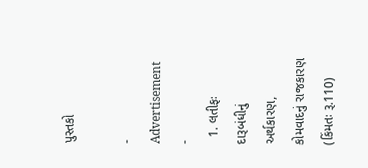પુસ્તકો

- Advertisement -
  1. લતીફઃ દારૂબંધીનું અર્થકારણ, કોમવાદનું રાજકારણ (કિંમતઃ રૂ.110)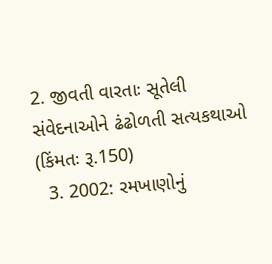2. જીવતી વારતાઃ સૂતેલી સંવેદનાઓને ઢંઢોળતી સત્યકથાઓ (કિંમતઃ રૂ.150)
  3. 2002: રમખાણોનું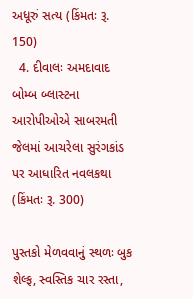અધૂરું સત્ય (કિંમતઃ રૂ. 150)
  4. દીવાલઃ અમદાવાદ બોમ્બ બ્લાસ્ટના આરોપીઓએ સાબરમતી જેલમાં આચરેલા સુરંગકાંડ પર આધારિત નવલકથા (કિંમતઃ રૂ. 300)

પુસ્તકો મેળવવાનું સ્થળઃ બુક શેલ્ફ, સ્વસ્તિક ચાર રસ્તા,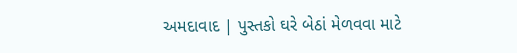અમદાવાદ | પુસ્તકો ઘરે બેઠાં મેળવવા માટે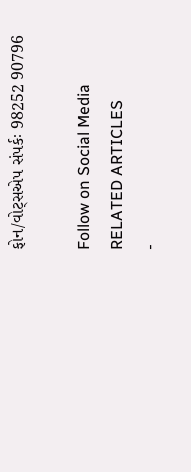ફોન/વોટ્સએપ સંપર્કઃ 98252 90796

Follow on Social Media
RELATED ARTICLES
-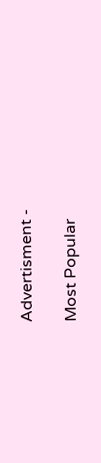Advertisment -

Most Popular